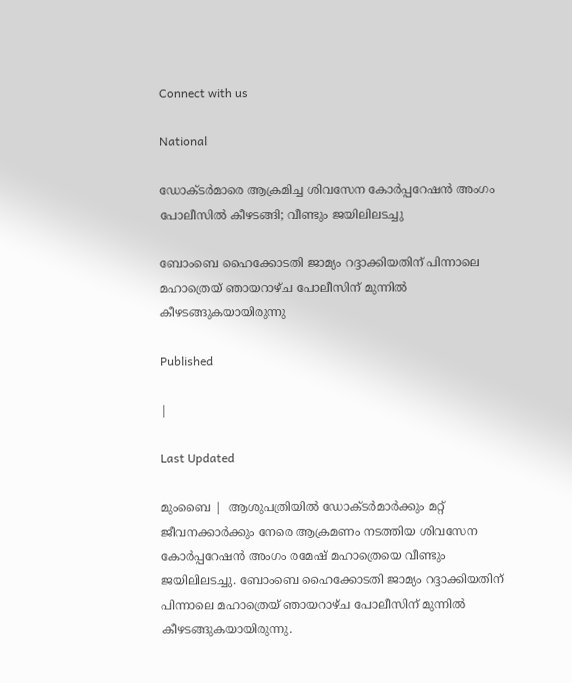Connect with us

National

ഡോക്ടര്‍മാരെ ആക്രമിച്ച ശിവസേന കോര്‍പ്പറേഷന്‍ അംഗം പോലീസില്‍ കീഴടങ്ങി; വീണ്ടും ജയിലിലടച്ചു

ബോംബെ ഹൈക്കോടതി ജാമ്യം റദ്ദാക്കിയതിന് പിന്നാലെ മഹാത്രെയ് ഞായറാഴ്ച പോലീസിന് മുന്നില്‍ കീഴടങ്ങുകയായിരുന്നു

Published

|

Last Updated

മുംബൈ |  ആശുപത്രിയില്‍ ഡോക്ടര്‍മാര്‍ക്കും മറ്റ് ജീവനക്കാര്‍ക്കും നേരെ ആക്രമണം നടത്തിയ ശിവസേന കോര്‍പ്പറേഷന്‍ അംഗം രമേഷ് മഹാത്രെയെ വീണ്ടും ജയിലിലടച്ചു. ബോംബെ ഹൈക്കോടതി ജാമ്യം റദ്ദാക്കിയതിന് പിന്നാലെ മഹാത്രെയ് ഞായറാഴ്ച പോലീസിന് മുന്നില്‍ കീഴടങ്ങുകയായിരുന്നു.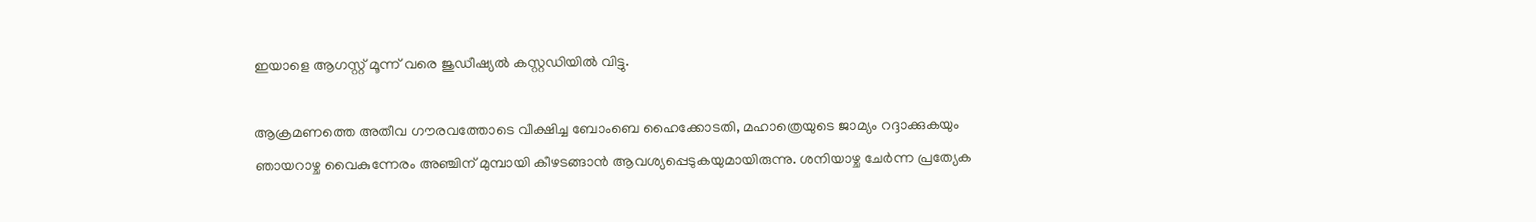ഇയാളെ ആഗസ്റ്റ് മൂന്ന്‌ വരെ ജുഡീഷ്യല്‍ കസ്റ്റഡിയില്‍ വിട്ടു.

ആക്രമണത്തെ അതീവ ഗൗരവത്തോടെ വീക്ഷിച്ച ബോംബെ ഹൈക്കോടതി, മഹാത്രെയുടെ ജാമ്യം റദ്ദാക്കുകയും ഞായറാഴ്ച വൈകുന്നേരം അഞ്ചിന് മുമ്പായി കീഴടങ്ങാന്‍ ആവശ്യപ്പെടുകയുമായിരുന്നു. ശനിയാഴ്ച ചേര്‍ന്ന പ്രത്യേക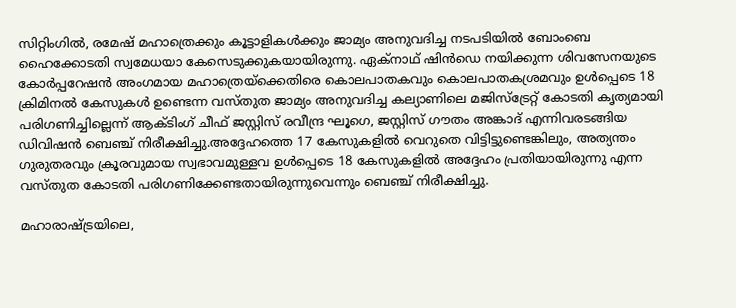സിറ്റിംഗില്‍, രമേഷ് മഹാത്രെക്കും കൂട്ടാളികള്‍ക്കും ജാമ്യം അനുവദിച്ച നടപടിയില്‍ ബോംബെ ഹൈക്കോടതി സ്വമേധയാ കേസെടുക്കുകയായിരുന്നു. ഏക്നാഥ് ഷിന്‍ഡെ നയിക്കുന്ന ശിവസേനയുടെ കോര്‍പ്പറേഷന്‍ അംഗമായ മഹാത്രെയ്ക്കെതിരെ കൊലപാതകവും കൊലപാതകശ്രമവും ഉള്‍പ്പെടെ 18 ക്രിമിനല്‍ കേസുകള്‍ ഉണ്ടെന്ന വസ്തുത ജാമ്യം അനുവദിച്ച കല്യാണിലെ മജിസ്‌ട്രേറ്റ് കോടതി കൃത്യമായി പരിഗണിച്ചില്ലെന്ന് ആക്ടിംഗ് ചീഫ് ജസ്റ്റിസ് രവീന്ദ്ര ഘൂഗെ, ജസ്റ്റിസ് ഗൗതം അങ്കാദ് എന്നിവരടങ്ങിയ ഡിവിഷന്‍ ബെഞ്ച് നിരീക്ഷിച്ചു.അദ്ദേഹത്തെ 17 കേസുകളില്‍ വെറുതെ വിട്ടിട്ടുണ്ടെങ്കിലും, അത്യന്തം ഗുരുതരവും ക്രൂരവുമായ സ്വഭാവമുള്ളവ ഉള്‍പ്പെടെ 18 കേസുകളില്‍ അദ്ദേഹം പ്രതിയായിരുന്നു എന്ന വസ്തുത കോടതി പരിഗണിക്കേണ്ടതായിരുന്നുവെന്നും ബെഞ്ച് നിരീക്ഷിച്ചു.

മഹാരാഷ്ട്രയിലെ,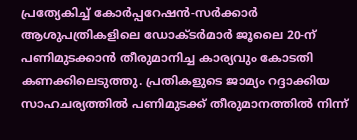പ്രത്യേകിച്ച് കോര്‍പ്പറേഷന്‍-സര്‍ക്കാര്‍ ആശുപത്രികളിലെ ഡോക്ടര്‍മാര്‍ ജൂലൈ 20-ന് പണിമുടക്കാന്‍ തീരുമാനിച്ച കാര്യവും കോടതി കണക്കിലെടുത്തു. പ്രതികളുടെ ജാമ്യം റദ്ദാക്കിയ സാഹചര്യത്തില്‍ പണിമുടക്ക് തീരുമാനത്തില്‍ നിന്ന്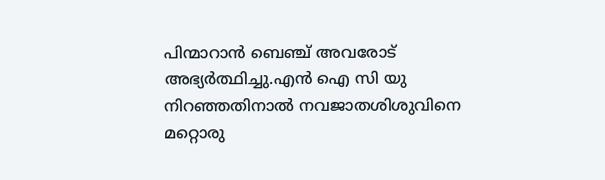പിന്മാറാന്‍ ബെഞ്ച് അവരോട് അഭ്യര്‍ത്ഥിച്ചു.എന്‍ ഐ സി യു നിറഞ്ഞതിനാല്‍ നവജാതശിശുവിനെ മറ്റൊരു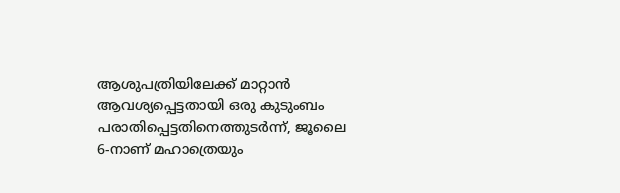ആശുപത്രിയിലേക്ക് മാറ്റാന്‍ ആവശ്യപ്പെട്ടതായി ഒരു കുടുംബം പരാതിപ്പെട്ടതിനെത്തുടര്‍ന്ന്, ജൂലൈ 6-നാണ് മഹാത്രെയും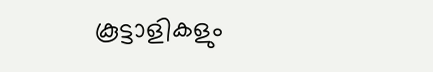കൂട്ടാളികളും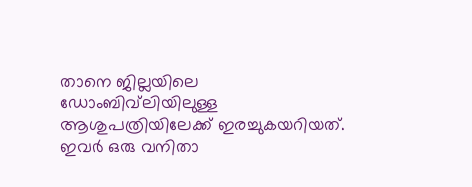താനെ ജില്ലയിലെ ഡോംബിവ്‌ലിയിലുള്ള ആശുപത്രിയിലേക്ക് ഇരച്ചുകയറിയത്. ഇവര്‍ ഒരു വനിതാ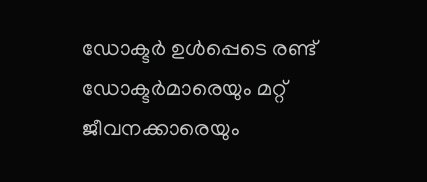ഡോക്ടര്‍ ഉള്‍പ്പെടെ രണ്ട് ഡോക്ടര്‍മാരെയും മറ്റ് ജീവനക്കാരെയും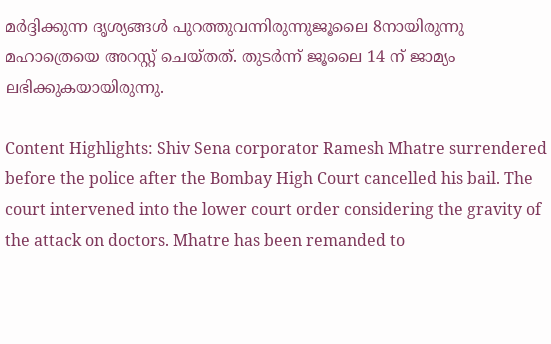മര്‍ദ്ദിക്കുന്ന ദൃശ്യങ്ങള്‍ പുറത്തുവന്നിരുന്നുജൂലൈ 8നായിരുന്നു മഹാത്രെയെ അറസ്റ്റ് ചെയ്തത്. തുടര്‍ന്ന് ജൂലൈ 14 ന് ജാമ്യം ലഭിക്കുകയായിരുന്നു.

Content Highlights: Shiv Sena corporator Ramesh Mhatre surrendered before the police after the Bombay High Court cancelled his bail. The court intervened into the lower court order considering the gravity of the attack on doctors. Mhatre has been remanded to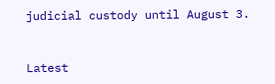judicial custody until August 3.



Latest